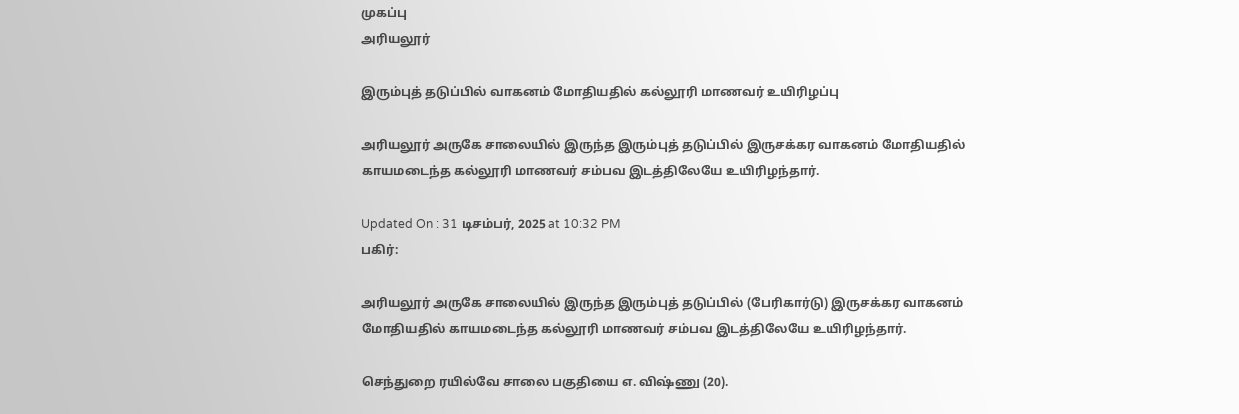முகப்பு
அரியலூர்

இரும்புத் தடுப்பில் வாகனம் மோதியதில் கல்லூரி மாணவர் உயிரிழப்பு

அரியலூர் அருகே சாலையில் இருந்த இரும்புத் தடுப்பில் இருசக்கர வாகனம் மோதியதில் காயமடைந்த கல்லூரி மாணவர் சம்பவ இடத்திலேயே உயிரிழந்தார்.

Updated On : 31 டிசம்பர், 2025 at 10:32 PM
பகிர்:

அரியலூர் அருகே சாலையில் இருந்த இரும்புத் தடுப்பில் (பேரிகார்டு) இருசக்கர வாகனம் மோதியதில் காயமடைந்த கல்லூரி மாணவர் சம்பவ இடத்திலேயே உயிரிழந்தார்.

செந்துறை ரயில்வே சாலை பகுதியை எ. விஷ்ணு (20).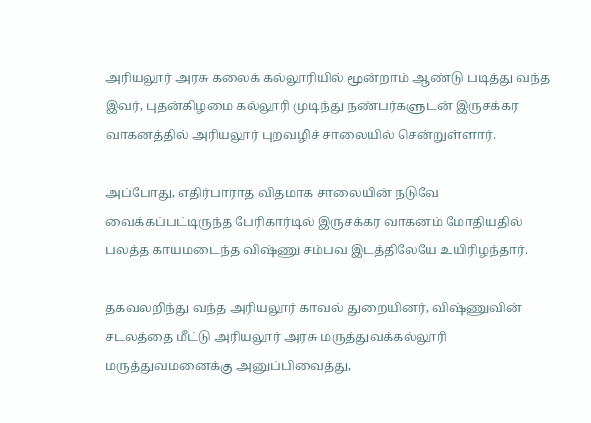அரியலூர் அரசு கலைக் கல்லூரியில் மூன்றாம் ஆண்டு படித்து வந்த இவர், புதன்கிழமை கல்லூரி முடிந்து நண்பர்களுடன் இருசக்கர வாகனத்தில் அரியலூர் புறவழிச் சாலையில் சென்றுள்ளார்.

அப்போது, எதிர்பாராத விதமாக சாலையின் நடுவே வைக்கப்பட்டிருந்த பேரிகார்டில் இருசக்கர வாகனம் மோதியதில் பலத்த காயமடைந்த விஷ்ணு சம்பவ இடத்திலேயே உயிரிழந்தார்.

தகவலறிந்து வந்த அரியலூர் காவல் துறையினர், விஷ்ணுவின் சடலத்தை மீட்டு அரியலூர் அரசு மருத்துவக்கல்லூரி மருத்துவமனைக்கு அனுப்பிவைத்து,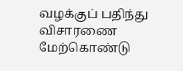வழக்குப் பதிந்து விசாரணை மேற்கொண்டு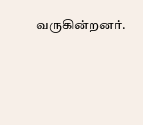வருகின்றனர்.